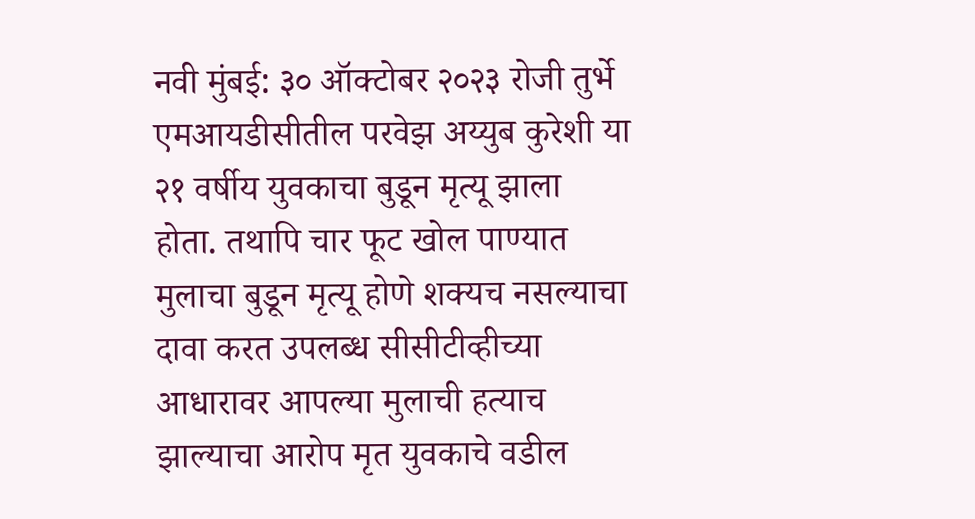नवी मुंबई: ३० ऑक्टोबर २०२३ रोजी तुर्भे एमआयडीसीतील परवेझ अय्युब कुरेशी या २१ वर्षीय युवकाचा बुडून मृत्यू झाला होता. तथापि चार फूट खोल पाण्यात मुलाचा बुडून मृत्यू होणे शक्यच नसल्याचा दावा करत उपलब्ध सीसीटीव्हीच्या आधारावर आपल्या मुलाची हत्याच झाल्याचा आरोप मृत युवकाचे वडील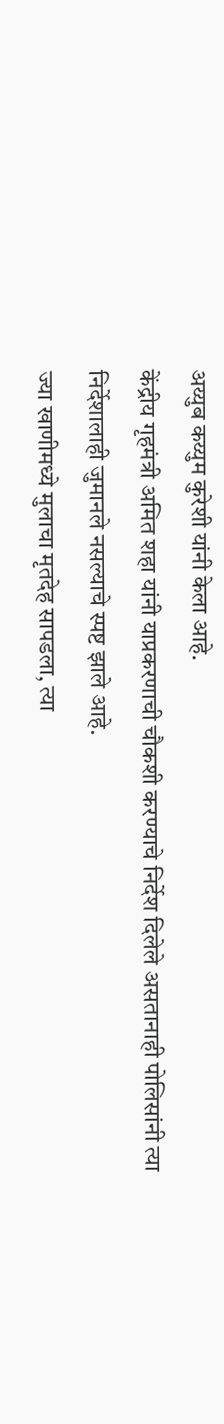अय्युब कय्युम कुरेशी यांनी केला आहे.
केंद्रीय गृहमंत्री अमित शहा यांनी याप्रकरणाची चौकशी करण्याचे निर्देश दिलेले असतानाही पोलिसांनी त्या निर्देशालाही जुमानले नसल्याचे स्पष्ट झाले आहे.
ज्या खाणीमध्ये मुलाचा मृतदेह सापडला, त्या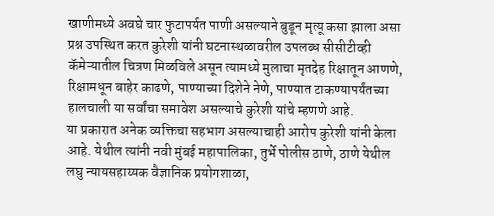खाणीमध्ये अवघे चार फुटापर्यत पाणी असल्याने बुडून मृत्यू कसा झाला असा प्रश्न उपस्थित करत कुरेशी यांनी घटनास्थळावरील उपलब्ध सीसीटीव्ही कॅमेऱ्यातील चित्रण मिळविले असून त्यामध्ये मुलाचा मृतदेह रिक्षातून आणणे, रिक्षामधून बाहेर काढणे, पाण्याच्या दिशेने नेणे, पाण्यात टाकण्यापर्यंतच्या हालचाली या सर्वांचा समावेश असल्याचे कुरेशी यांचे म्हणणे आहे.
या प्रकारात अनेक व्यक्तिचा सहभाग असल्याचाही आरोप कुरेशी यांनी केला आहे. येथील त्यांनी नवी मुंबई महापालिका, तुर्भे पोलीस ठाणे, ठाणे येथील लघु न्यायसहाय्यक वैज्ञानिक प्रयोगशाळा,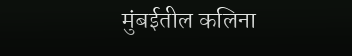मुंबईतील कलिना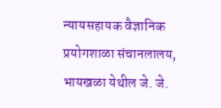न्यायसहायक वैज्ञानिक प्रयोगशाळा संचानलालय, भायखळा येथील जे. जे.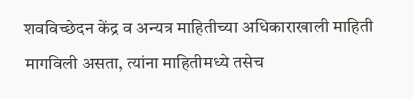शवविच्छेदन केंद्र व अन्यत्र माहितीच्या अधिकाराखाली माहिती मागविली असता, त्यांना माहितीमध्ये तसेच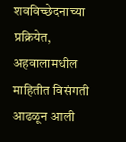शवविच्छेदनाच्या प्रक्रियेत, अहवालामधील माहितीत विसंगती आढळून आली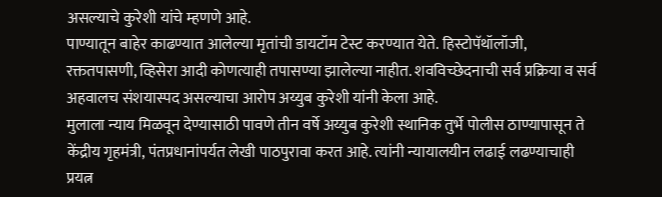असल्याचे कुरेशी यांचे म्हणणे आहे.
पाण्यातून बाहेर काढण्यात आलेल्या मृतांची डायटॉम टेस्ट करण्यात येते. हिस्टोपॅथॉलॉजी, रक्ततपासणी, व्हिसेरा आदी कोणत्याही तपासण्या झालेल्या नाहीत. शवविच्छेदनाची सर्व प्रक्रिया व सर्व अहवालच संशयास्पद असल्याचा आरोप अय्युब कुरेशी यांनी केला आहे.
मुलाला न्याय मिळवून देण्यासाठी पावणे तीन वर्षे अय्युब कुरेशी स्थानिक तुर्भे पोलीस ठाण्यापासून ते केंद्रीय गृहमंत्री, पंतप्रधानांपर्यत लेखी पाठपुरावा करत आहे. त्यांनी न्यायालयीन लढाई लढण्याचाही प्रयत्न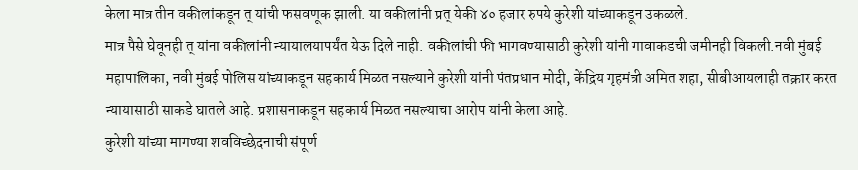केला मात्र तीन वकीलांकडून त् यांची फसवणूक झाली. या वकीलांनी प्रत् येकी ४० हजार रुपये कुरेशी यांच्याकडून उकळले.
मात्र पैसे घेवूनही त् यांना वकीलांनी न्यायालयापर्यंत येऊ दिले नाही. वकीलांची फी भागवण्यासाठी कुरेशी यांनी गावाकडची जमीनही विकली.नवी मुंबई महापालिका, नवी मुंबई पोलिस यांच्याकडून सहकार्य मिळत नसल्याने कुरेशी यांनी पंतप्रधान मोदी, केंद्रिय गृहमंत्री अमित शहा, सीबीआयलाही तक्रार करत न्यायासाठी साकडे घातले आहे. प्रशासनाकडून सहकार्य मिळत नसल्याचा आरोप यांनी केला आहे.
कुरेशी यांच्या मागण्या शवविच्छेदनाची संपूर्ण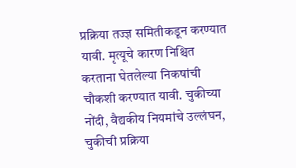प्रक्रिया तज्ज्ञ समितीकडून करण्यात यावी. मृत्यूचे कारण निश्चित करताना घेतलेल्या निकषांची चौकशी करण्यात यावी. चुकीच्या नोंदी, वैद्यकीय नियमांचे उल्लंघन, चुकीची प्रक्रिया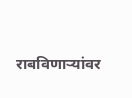राबविणाऱ्यांवर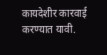कायदेशीर कारवाई करण्यात यावी.